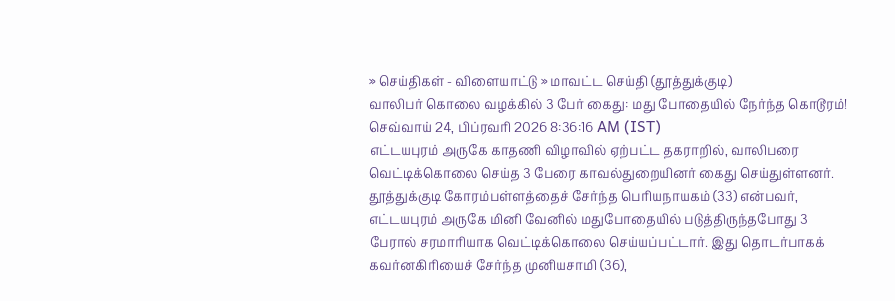» செய்திகள் - விளையாட்டு » மாவட்ட செய்தி (தூத்துக்குடி)
வாலிபர் கொலை வழக்கில் 3 பேர் கைது: மது போதையில் நேர்ந்த கொடூரம்!
செவ்வாய் 24, பிப்ரவரி 2026 8:36:16 AM (IST)
எட்டயபுரம் அருகே காதணி விழாவில் ஏற்பட்ட தகராறில், வாலிபரை வெட்டிக்கொலை செய்த 3 பேரை காவல்துறையினர் கைது செய்துள்ளனர்.
தூத்துக்குடி கோரம்பள்ளத்தைச் சேர்ந்த பெரியநாயகம் (33) என்பவர், எட்டயபுரம் அருகே மினி வேனில் மதுபோதையில் படுத்திருந்தபோது 3 பேரால் சரமாரியாக வெட்டிக்கொலை செய்யப்பட்டார். இது தொடர்பாகக் கவர்னகிரியைச் சேர்ந்த முனியசாமி (36),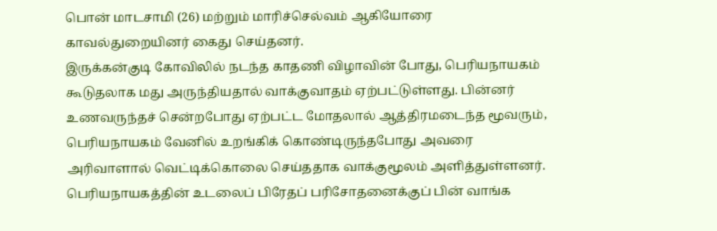பொன் மாடசாமி (26) மற்றும் மாரிச்செல்வம் ஆகியோரை காவல்துறையினர் கைது செய்தனர்.
இருக்கன்குடி கோவிலில் நடந்த காதணி விழாவின் போது, பெரியநாயகம் கூடுதலாக மது அருந்தியதால் வாக்குவாதம் ஏற்பட்டுள்ளது. பின்னர் உணவருந்தச் சென்றபோது ஏற்பட்ட மோதலால் ஆத்திரமடைந்த மூவரும், பெரியநாயகம் வேனில் உறங்கிக் கொண்டிருந்தபோது அவரை அரிவாளால் வெட்டிக்கொலை செய்ததாக வாக்குமூலம் அளித்துள்ளனர்.
பெரியநாயகத்தின் உடலைப் பிரேதப் பரிசோதனைக்குப் பின் வாங்க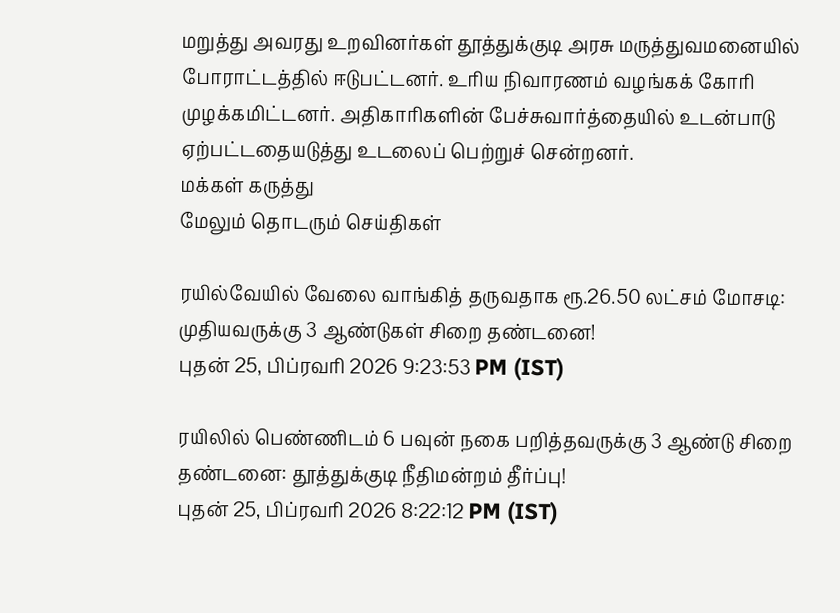மறுத்து அவரது உறவினர்கள் தூத்துக்குடி அரசு மருத்துவமனையில் போராட்டத்தில் ஈடுபட்டனர். உரிய நிவாரணம் வழங்கக் கோரி முழக்கமிட்டனர். அதிகாரிகளின் பேச்சுவார்த்தையில் உடன்பாடு ஏற்பட்டதையடுத்து உடலைப் பெற்றுச் சென்றனர்.
மக்கள் கருத்து
மேலும் தொடரும் செய்திகள்

ரயில்வேயில் வேலை வாங்கித் தருவதாக ரூ.26.50 லட்சம் மோசடி: முதியவருக்கு 3 ஆண்டுகள் சிறை தண்டனை!
புதன் 25, பிப்ரவரி 2026 9:23:53 PM (IST)

ரயிலில் பெண்ணிடம் 6 பவுன் நகை பறித்தவருக்கு 3 ஆண்டு சிறை தண்டனை: தூத்துக்குடி நீதிமன்றம் தீர்ப்பு!
புதன் 25, பிப்ரவரி 2026 8:22:12 PM (IST)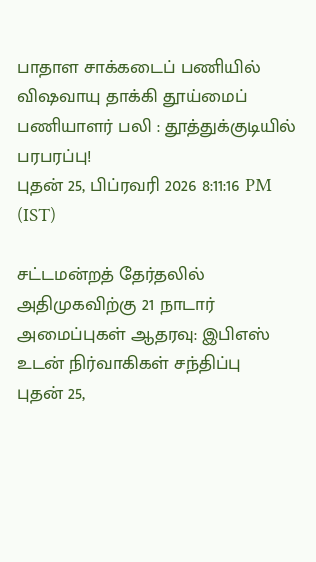பாதாள சாக்கடைப் பணியில் விஷவாயு தாக்கி தூய்மைப் பணியாளர் பலி : தூத்துக்குடியில் பரபரப்பு!
புதன் 25, பிப்ரவரி 2026 8:11:16 PM (IST)

சட்டமன்றத் தேர்தலில் அதிமுகவிற்கு 21 நாடார் அமைப்புகள் ஆதரவு: இபிஎஸ் உடன் நிர்வாகிகள் சந்திப்பு
புதன் 25,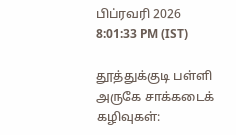பிப்ரவரி 2026 8:01:33 PM (IST)

தூத்துக்குடி பள்ளி அருகே சாக்கடைக் கழிவுகள்: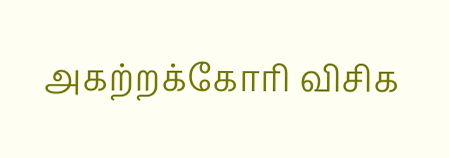அகற்றக்கோரி விசிக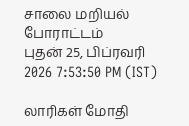சாலை மறியல் போராட்டம்
புதன் 25, பிப்ரவரி 2026 7:53:50 PM (IST)

லாரிகள் மோதி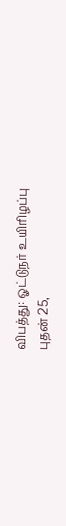விபத்து: ஓட்டுநர் உயிரிழப்பு
புதன் 25,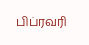பிப்ரவரி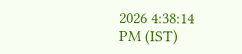2026 4:38:14 PM (IST)